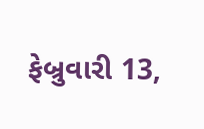ફેબ્રુવારી 13,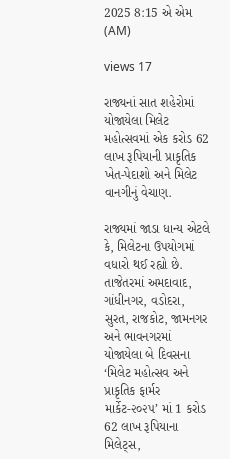2025 8:15 એ એમ (AM)

views 17

રાજ્યનાં સાત શહેરોમાં યોજાયેલા મિલેટ મહોત્સવમાં એક કરોડ 62 લાખ રૂપિયાની પ્રાકૃતિક ખેત-પેદાશો અને મિલેટ વાનગીનું વેચાણ.

રાજ્યમાં જાડા ધાન્ય એટલે કે, મિલેટના ઉપયોગમાં વધારો થઈ રહ્યો છે. તાજેતરમાં અમદાવાદ, ગાંધીનગર, વડોદરા, સુરત, રાજકોટ, જામનગર અને ભાવનગરમાં યોજાયેલા બે દિવસના ‘મિલેટ મહોત્સવ અને પ્રાકૃતિક ફાર્મર માર્કેટ-૨૦૨૫’ માં 1 કરોડ 62 લાખ રૂપિયાના મિલેટ્સ,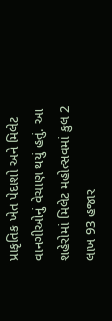પ્રાકૃતિક ખેત પેદાશો અને મિલેટ વાનગીઓનું વેચાણ થયું હતું. આ શહેરોમાં મિલેટ મહોત્સવમાં કુલ 2 લાખ 93 હજાર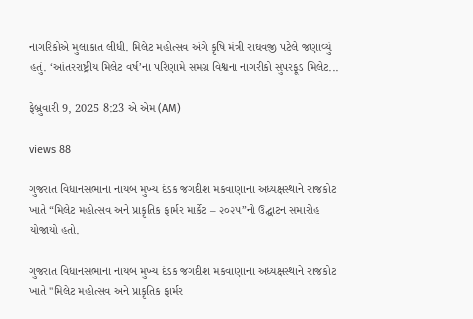નાગરિકોએ મુલાકાત લીધી. મિલેટ મહોત્સવ અંગે કૃષિ મંત્રી રાઘવજી પટેલે જણાવ્યું હતું. ‘આંતરરાષ્ટ્રીય મિલેટ વર્ષ’ના પરિણામે સમગ્ર વિશ્વના નાગરીકો સુપરફૂડ મિલેટ...

ફેબ્રુવારી 9, 2025 8:23 એ એમ (AM)

views 88

ગુજરાત વિધાનસભાના નાયબ મુખ્ય દંડક જગદીશ મકવાણાના અધ્યક્ષસ્થાને રાજકોટ ખાતે “મિલેટ મહોત્સવ અને પ્રાકૃતિક ફાર્મર માર્કેટ – ૨૦૨૫”નો ઉદ્ઘાટન સમારોહ યોજાયો હતો.

ગુજરાત વિધાનસભાના નાયબ મુખ્ય દંડક જગદીશ મકવાણાના અધ્યક્ષસ્થાને રાજકોટ ખાતે "મિલેટ મહોત્સવ અને પ્રાકૃતિક ફાર્મર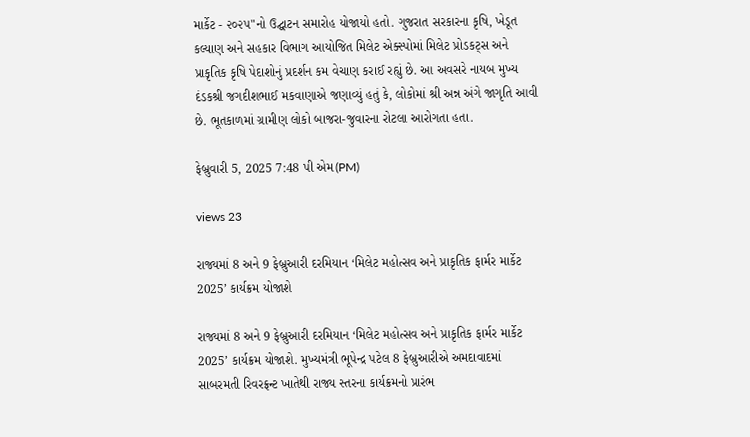માર્કેટ - ૨૦૨૫"નો ઉદ્ઘાટન સમારોહ યોજાયો હતો. ગુજરાત સરકારના કૃષિ, ખેડૂત કલ્યાણ અને સહકાર વિભાગ આયોજિત મિલેટ એક્સ્પોમાં મિલેટ પ્રોડકટ્સ અને પ્રાકૃતિક કૃષિ પેદાશોનું પ્રદર્શન કમ વેચાણ કરાઈ રહ્યું છે. આ અવસરે નાયબ મુખ્ય દંડકશ્રી જગદીશભાઈ મકવાણાએ જણાવ્યું હતું કે, લોકોમાં શ્રી અન્ન અંગે જાગૃતિ આવી છે. ભૂતકાળમાં ગ્રામીણ લોકો બાજરા-જુવારના રોટલા આરોગતા હતા.

ફેબ્રુવારી 5, 2025 7:48 પી એમ(PM)

views 23

રાજ્યમાં 8 અને 9 ફેબ્રુઆરી દરમિયાન ‘મિલેટ મહોત્સવ અને પ્રાકૃતિક ફાર્મર માર્કેટ 2025’ કાર્યક્રમ યોજાશે

રાજ્યમાં 8 અને 9 ફેબ્રુઆરી દરમિયાન ‘મિલેટ મહોત્સવ અને પ્રાકૃતિક ફાર્મર માર્કેટ 2025’ કાર્યક્રમ યોજાશે. મુખ્યમંત્રી ભૂપેન્દ્ર પટેલ 8 ફેબ્રુઆરીએ અમદાવાદમાં સાબરમતી રિવરફ્રન્ટ ખાતેથી રાજ્ય સ્તરના કાર્યક્રમનો પ્રારંભ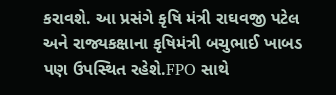કરાવશે. આ પ્રસંગે કૃષિ મંત્રી રાઘવજી પટેલ અને રાજ્યકક્ષાના કૃષિમંત્રી બચુભાઈ ખાબડ પણ ઉપસ્થિત રહેશે.FPO સાથે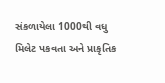સંકળાયેલા 1000થી વધુ મિલેટ પકવતા અને પ્રાકૃતિક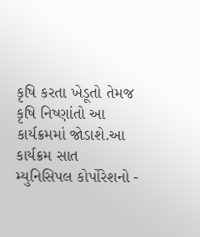કૃષિ કરતા ખેડૂતો તેમજ કૃષિ નિષ્ણાંતો આ કાર્યક્રમમાં જોડાશે.આ કાર્યક્રમ સાત મ્યુનિસિપલ કોર્પોરેશનો -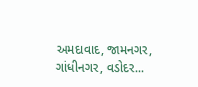અમદાવાદ, જામનગર, ગાંધીનગર, વડોદર...